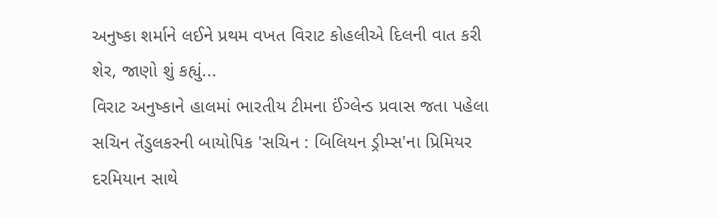અનુષ્કા શર્માને લઈને પ્રથમ વખત વિરાટ કોહલીએ દિલની વાત કરી શેર, જાણો શું કહ્યું...
વિરાટ અનુષ્કાને હાલમાં ભારતીય ટીમના ઈંગ્લેન્ડ પ્રવાસ જતા પહેલા સચિન તેંડુલકરની બાયોપિક 'સચિન : બિલિયન ડ્રીમ્સ'ના પ્રિમિયર દરમિયાન સાથે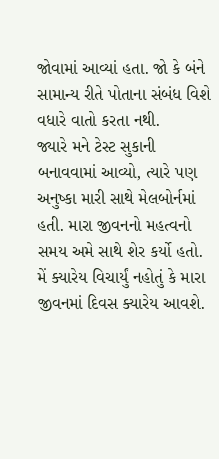જોવામાં આવ્યાં હતા. જો કે બંને સામાન્ય રીતે પોતાના સંબંધ વિશે વધારે વાતો કરતા નથી.
જ્યારે મને ટેસ્ટ સુકાની બનાવવામાં આવ્યો, ત્યારે પણ અનુષ્કા મારી સાથે મેલબોર્નમાં હતી. મારા જીવનનો મહત્વનો સમય અમે સાથે શેર કર્યો હતો. મેં ક્યારેય વિચાર્યું નહોતું કે મારા જીવનમાં દિવસ ક્યારેય આવશે.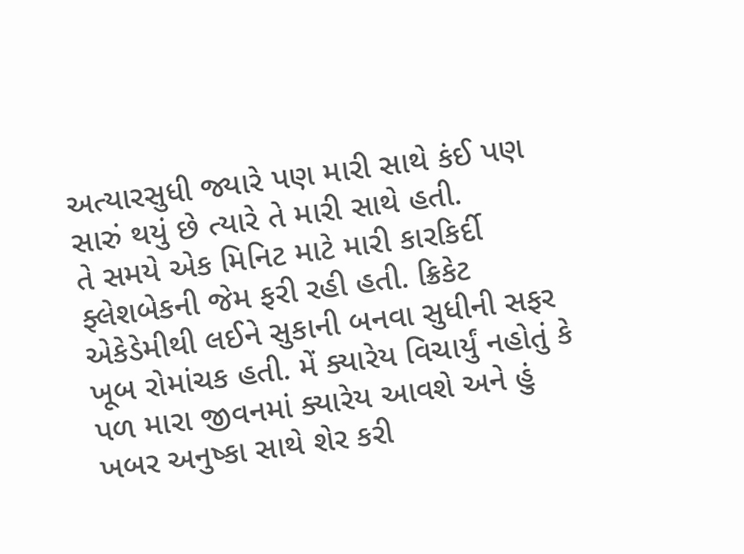અત્યારસુધી જ્યારે પણ મારી સાથે કંઈ પણ સારું થયું છે ત્યારે તે મારી સાથે હતી.
તે સમયે એક મિનિટ માટે મારી કારકિર્દી ફ્લેશબેકની જેમ ફરી રહી હતી. ક્રિકેટ એકેડેમીથી લઈને સુકાની બનવા સુધીની સફર ખૂબ રોમાંચક હતી. મેં ક્યારેય વિચાર્યું નહોતું કે પળ મારા જીવનમાં ક્યારેય આવશે અને હું ખબર અનુષ્કા સાથે શેર કરી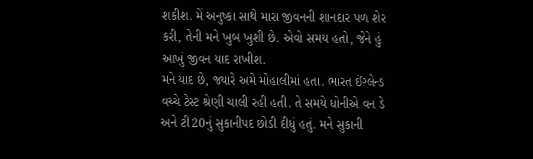શકીશ. મેં અનુષ્કા સાથે મારા જીવનની શાનદાર પળ શેર કરી, તેની મને ખુબ ખુશી છે. એવો સમય હતો, જેને હું આખું જીવન યાદ રાખીશ.
મને યાદ છે, જ્યારે અમે મોહાલીમાં હતા. ભારત ઈંગ્લેન્ડ વચ્ચે ટેસ્ટ શ્રેણી ચાલી રહી હતી. તે સમયે ધોનીએ વન ડે અને ટી20નું સુકાનીપદ છોડી દીધું હતું. મને સુકાની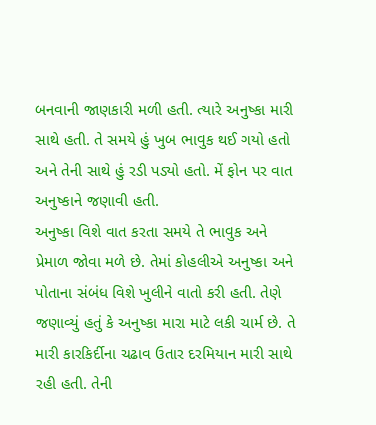બનવાની જાણકારી મળી હતી. ત્યારે અનુષ્કા મારી સાથે હતી. તે સમયે હું ખુબ ભાવુક થઈ ગયો હતો અને તેની સાથે હું રડી પડ્યો હતો. મેં ફોન પર વાત અનુષ્કાને જણાવી હતી.
અનુષ્કા વિશે વાત કરતા સમયે તે ભાવુક અને પ્રેમાળ જોવા મળે છે. તેમાં કોહલીએ અનુષ્કા અને પોતાના સંબંધ વિશે ખુલીને વાતો કરી હતી. તેણે જણાવ્યું હતું કે અનુષ્કા મારા માટે લકી ચાર્મ છે. તે મારી કારકિર્દીના ચઢાવ ઉતાર દરમિયાન મારી સાથે રહી હતી. તેની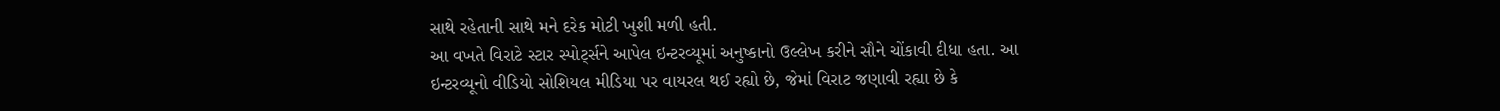સાથે રહેતાની સાથે મને દરેક મોટી ખુશી મળી હતી.
આ વખતે વિરાટે સ્ટાર સ્પોર્ટ્સને આપેલ ઇન્ટરવ્યૂમાં અનુષ્કાનો ઉલ્લેખ કરીને સૌને ચોંકાવી દીધા હતા. આ ઇન્ટરવ્યૂનો વીડિયો સોશિયલ મીડિયા પર વાયરલ થઈ રહ્યો છે, જેમાં વિરાટ જણાવી રહ્યા છે કે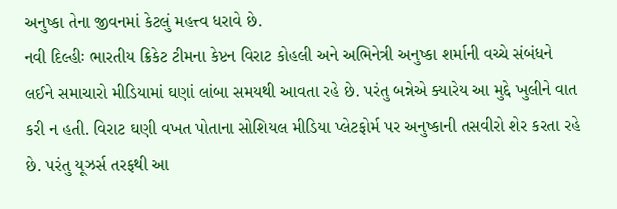અનુષ્કા તેના જીવનમાં કેટલું મહત્ત્વ ધરાવે છે.
નવી દિલ્હીઃ ભારતીય ક્રિકેટ ટીમના કેપ્ટન વિરાટ કોહલી અને અભિનેત્રી અનુષ્કા શર્માની વચ્ચે સંબંધને લઈને સમાચારો મીડિયામાં ઘણાં લાંબા સમયથી આવતા રહે છે. પરંતુ બન્નેએ ક્યારેય આ મુદ્દે ખુલીને વાત કરી ન હતી. વિરાટ ઘણી વખત પોતાના સોશિયલ મીડિયા પ્લેટફોર્મ પર અનુષ્કાની તસવીરો શેર કરતા રહે છે. પરંતુ યૂઝર્સ તરફથી આ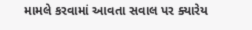મામલે કરવામાં આવતા સવાલ પર ક્યારેય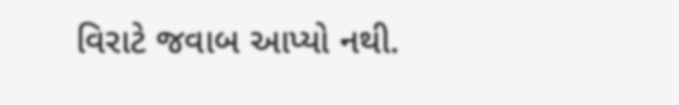વિરાટે જવાબ આપ્યો નથી.